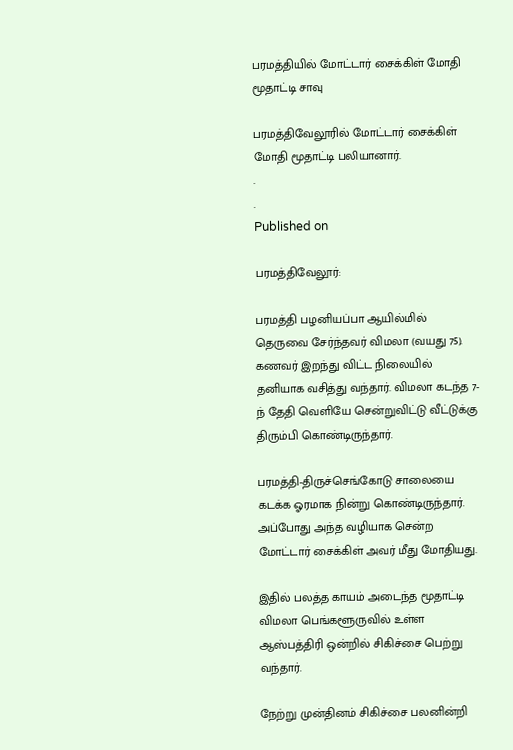பரமத்தியில் மோட்டார் சைக்கிள் மோதி மூதாட்டி சாவு

பரமத்திவேலூரில் மோட்டார் சைக்கிள் மோதி மூதாட்டி பலியானார்.
.
.
Published on

பரமத்திவேலூர்:

பரமத்தி பழனியப்பா ஆயில்மில் தெருவை சேர்ந்தவர் விமலா (வயது 75). கணவர் இறந்து விட்ட நிலையில் தனியாக வசித்து வந்தார். விமலா கடந்த 7-ந் தேதி வெளியே சென்றுவிட்டு வீட்டுக்கு திரும்பி கொண்டிருந்தார்.

பரமத்தி-திருச்செங்கோடு சாலையை கடக்க ஓரமாக நின்று கொண்டிருந்தார். அப்போது அந்த வழியாக சென்ற மோட்டார் சைக்கிள் அவர் மீது மோதியது.

இதில் பலத்த காயம் அடைந்த மூதாட்டி விமலா பெங்களூருவில் உள்ள ஆஸ்பத்திரி ஒன்றில் சிகிச்சை பெற்று வந்தார்.

நேற்று முன்தினம் சிகிச்சை பலனின்றி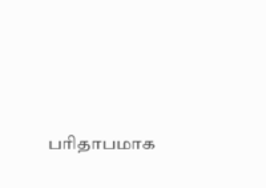பரிதாபமாக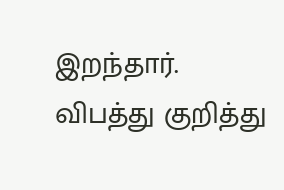இறந்தார். விபத்து குறித்து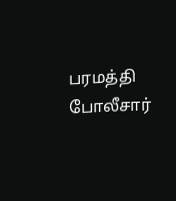பரமத்தி போலீசார்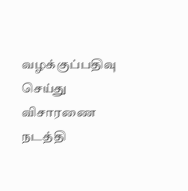வழக்குப்பதிவு செய்து விசாரணை நடத்தி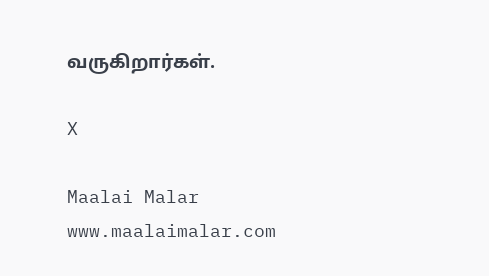வருகிறார்கள்.

X

Maalai Malar
www.maalaimalar.com